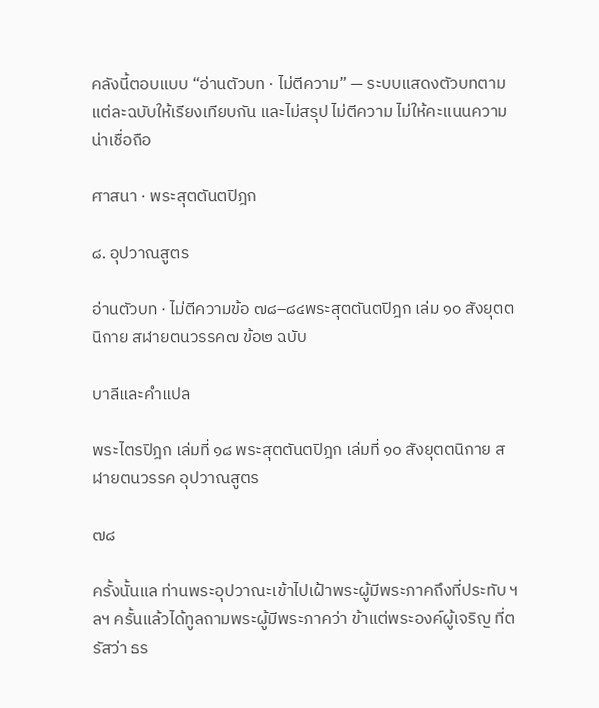คลังนี้ตอบแบบ “อ่านตัวบท · ไม่ตีความ” — ระบบแสดงตัวบทตามแต่ละฉบับให้เรียงเทียบกัน และไม่สรุป ไม่ตีความ ไม่ให้คะแนนความน่าเชื่อถือ

ศาสนา · พระสุตตันตปิฎก

๘. อุปวาณสูตร

อ่านตัวบท · ไม่ตีความข้อ ๗๘–๘๔พระสุตตันตปิฎก เล่ม ๑๐ สังยุตตนิกาย สฬายตนวรรค๗ ข้อ๒ ฉบับ

บาลีและคำแปล

พระไตรปิฎก เล่มที่ ๑๘ พระสุตตันตปิฎก เล่มที่ ๑๐ สังยุตตนิกาย สฬายตนวรรค อุปวาณสูตร

๗๘

ครั้งนั้นแล ท่านพระอุปวาณะเข้าไปเฝ้าพระผู้มีพระภาคถึงที่ประทับ ฯลฯ ครั้นแล้วได้ทูลถามพระผู้มีพระภาคว่า ข้าแต่พระองค์ผู้เจริญ ที่ตรัสว่า ธร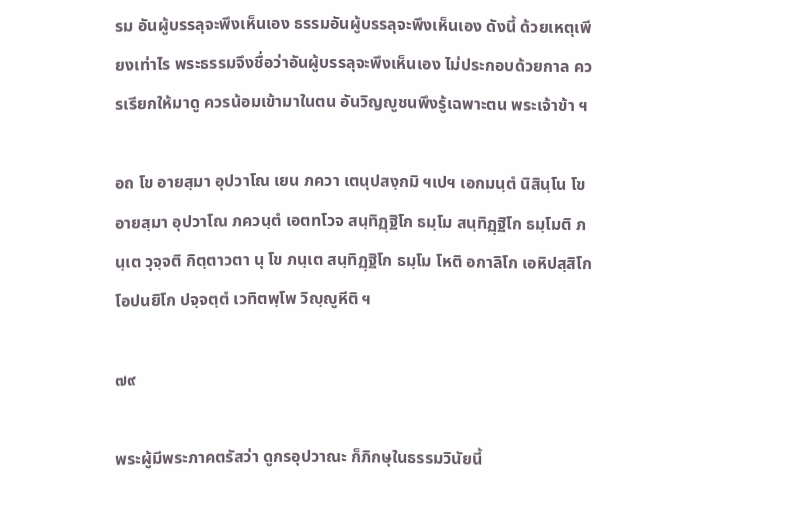รม อันผู้บรรลุจะพึงเห็นเอง ธรรมอันผู้บรรลุจะพึงเห็นเอง ดังนี้ ด้วยเหตุเพียงเท่าไร พระธรรมจึงชื่อว่าอันผู้บรรลุจะพึงเห็นเอง ไม่ประกอบด้วยกาล ควรเรียกให้มาดู ควรน้อมเข้ามาในตน อันวิญญูชนพึงรู้เฉพาะตน พระเจ้าข้า ฯ

อถ โข อายสฺมา อุปวาโณ เยน ภควา เตนุปสงฺกมิ ฯเปฯ เอกมนฺตํ นิสินฺโน โข อายสฺมา อุปวาโณ ภควนฺตํ เอตทโวจ สนฺทิฏฺฐิโก ธมฺโม สนฺทิฏฺฐิโก ธมฺโมติ ภนฺเต วุจฺจติ กิตฺตาวตา นุ โข ภนฺเต สนฺทิฏฺฐิโก ธมฺโม โหติ อกาลิโก เอหิปสฺสิโก โอปนยิโก ปจฺจตฺตํ เวทิตพฺโพ วิญฺญูหีติ ฯ

๗๙

พระผู้มีพระภาคตรัสว่า ดูกรอุปวาณะ ก็ภิกษุในธรรมวินัยนี้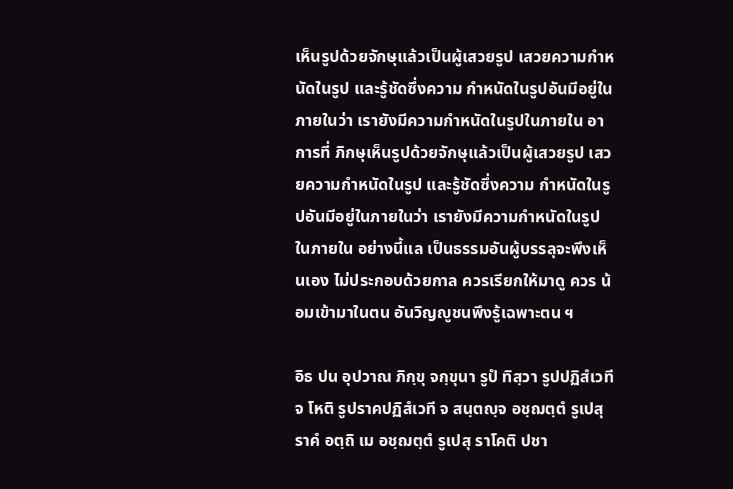เห็นรูปด้วยจักษุแล้วเป็นผู้เสวยรูป เสวยความกำหนัดในรูป และรู้ชัดซึ่งความ กำหนัดในรูปอันมีอยู่ในภายในว่า เรายังมีความกำหนัดในรูปในภายใน อาการที่ ภิกษุเห็นรูปด้วยจักษุแล้วเป็นผู้เสวยรูป เสวยความกำหนัดในรูป และรู้ชัดซึ่งความ กำหนัดในรูปอันมีอยู่ในภายในว่า เรายังมีความกำหนัดในรูปในภายใน อย่างนี้แล เป็นธรรมอันผู้บรรลุจะพึงเห็นเอง ไม่ประกอบด้วยกาล ควรเรียกให้มาดู ควร น้อมเข้ามาในตน อันวิญญูชนพึงรู้เฉพาะตน ฯ

อิธ ปน อุปวาณ ภิกฺขุ จกฺขุนา รูปํ ทิสฺวา รูปปฏิสํเวที จ โหติ รูปราคปฏิสํเวที จ สนฺตญฺจ อชฺฌตฺตํ รูเปสุ ราคํ อตฺถิ เม อชฺฌตฺตํ รูเปสุ ราโคติ ปชา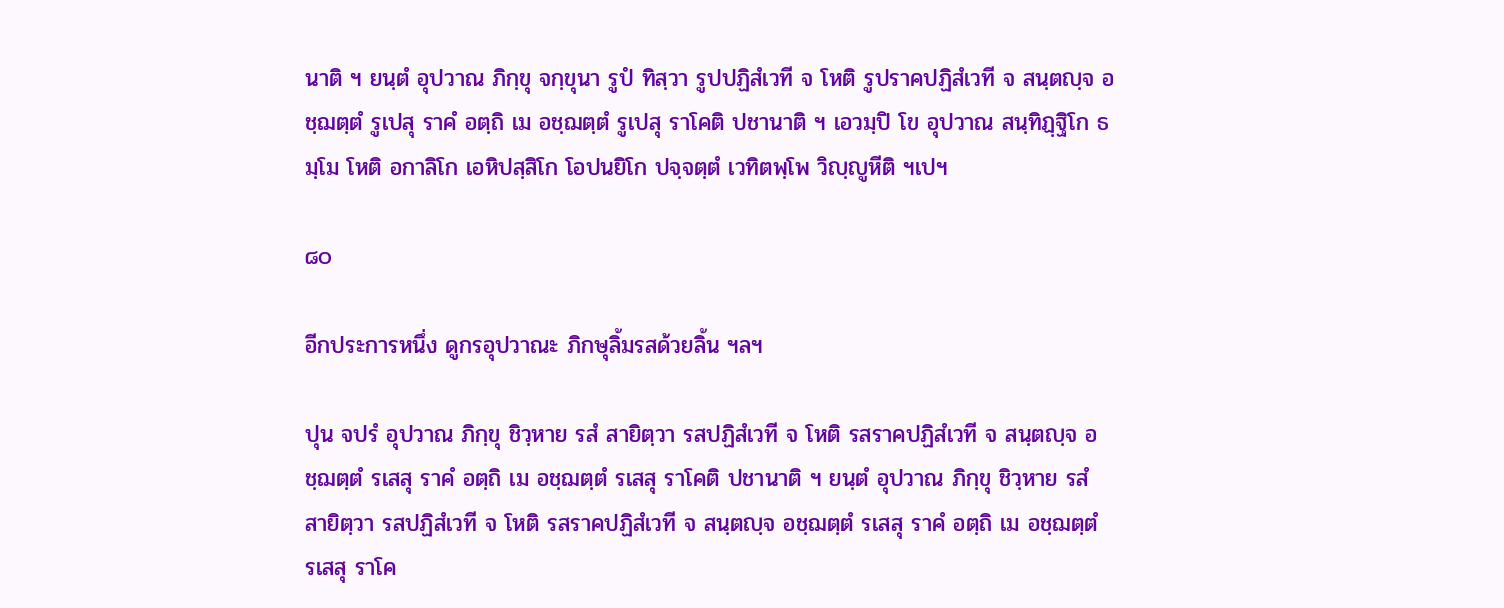นาติ ฯ ยนฺตํ อุปวาณ ภิกฺขุ จกฺขุนา รูปํ ทิสฺวา รูปปฏิสํเวที จ โหติ รูปราคปฏิสํเวที จ สนฺตญฺจ อชฺฌตฺตํ รูเปสุ ราคํ อตฺถิ เม อชฺฌตฺตํ รูเปสุ ราโคติ ปชานาติ ฯ เอวมฺปิ โข อุปวาณ สนฺทิฏฺฐิโก ธมฺโม โหติ อกาลิโก เอหิปสฺสิโก โอปนยิโก ปจฺจตฺตํ เวทิตพฺโพ วิญฺญูหีติ ฯเปฯ

๘๐

อีกประการหนึ่ง ดูกรอุปวาณะ ภิกษุลิ้มรสด้วยลิ้น ฯลฯ

ปุน จปรํ อุปวาณ ภิกฺขุ ชิวฺหาย รสํ สายิตฺวา รสปฏิสํเวที จ โหติ รสราคปฏิสํเวที จ สนฺตญฺจ อชฺฌตฺตํ รเสสุ ราคํ อตฺถิ เม อชฺฌตฺตํ รเสสุ ราโคติ ปชานาติ ฯ ยนฺตํ อุปวาณ ภิกฺขุ ชิวฺหาย รสํ สายิตฺวา รสปฏิสํเวที จ โหติ รสราคปฏิสํเวที จ สนฺตญฺจ อชฺฌตฺตํ รเสสุ ราคํ อตฺถิ เม อชฺฌตฺตํ รเสสุ ราโค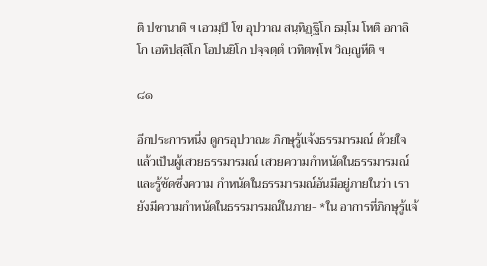ติ ปชานาติ ฯ เอวมฺปิ โข อุปวาณ สนฺทิฏฺฐิโก ธมฺโม โหติ อกาลิโก เอหิปสฺสิโก โอปนยิโก ปจฺจตฺตํ เวทิตพฺโพ วิญฺญูหีติ ฯ

๘๑

อีกประการหนึ่ง ดูกรอุปวาณะ ภิกษุรู้แจ้งธรรมารมณ์ ด้วยใจ แล้วเป็นผู้เสวยธรรมารมณ์ เสวยความกำหนัดในธรรมารมณ์ และรู้ชัดซึ่งความ กำหนัดในธรรมารมณ์อันมีอยู่ภายในว่า เรายังมีความกำหนัดในธรรมารมณ์ในภาย- *ใน อาการที่ภิกษุรู้แจ้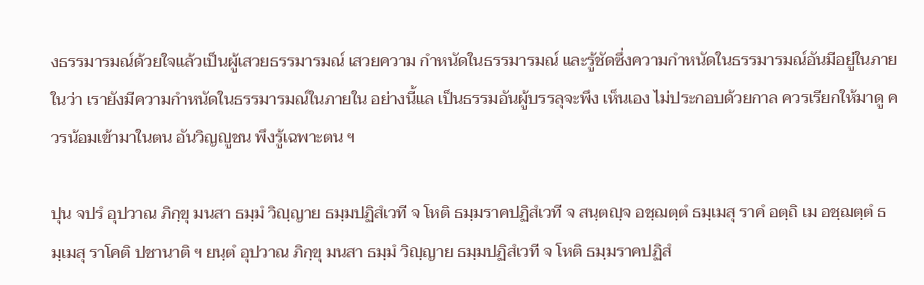งธรรมารมณ์ด้วยใจแล้วเป็นผู้เสวยธรรมารมณ์ เสวยความ กำหนัดในธรรมารมณ์ และรู้ชัดซึ่งความกำหนัดในธรรมารมณ์อันมีอยู่ในภายในว่า เรายังมีความกำหนัดในธรรมารมณ์ในภายใน อย่างนี้แล เป็นธรรมอันผู้บรรลุจะพึง เห็นเอง ไม่ประกอบด้วยกาล ควรเรียกให้มาดู ควรน้อมเข้ามาในตน อันวิญญูชน พึงรู้เฉพาะตน ฯ

ปุน จปรํ อุปวาณ ภิกฺขุ มนสา ธมฺมํ วิญฺญาย ธมฺมปฏิสํเวที จ โหติ ธมฺมราคปฏิสํเวที จ สนฺตญฺจ อชฺฌตฺตํ ธมฺเมสุ ราคํ อตฺถิ เม อชฺฌตฺตํ ธมฺเมสุ ราโคติ ปชานาติ ฯ ยนฺตํ อุปวาณ ภิกฺขุ มนสา ธมฺมํ วิญฺญาย ธมฺมปฏิสํเวที จ โหติ ธมฺมราคปฏิสํ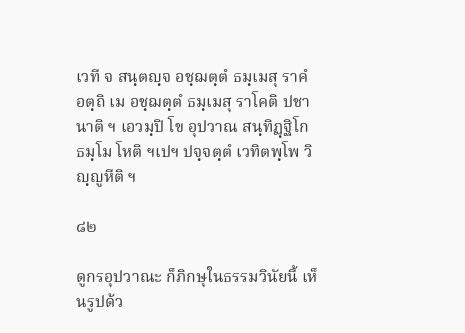เวที จ สนฺตญฺจ อชฺฌตฺตํ ธมฺเมสุ ราคํ อตฺถิ เม อชฺฌตฺตํ ธมฺเมสุ ราโคติ ปชานาติ ฯ เอวมฺปิ โข อุปวาณ สนฺทิฏฺฐิโก ธมฺโม โหติ ฯเปฯ ปจฺจตฺตํ เวทิตพฺโพ วิญฺญูหีติ ฯ

๘๒

ดูกรอุปวาณะ ก็ภิกษุในธรรมวินัยนี้ เห็นรูปด้ว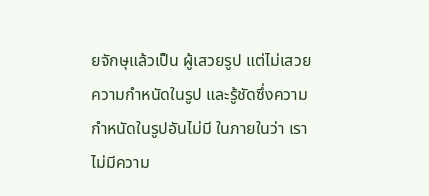ยจักษุแล้วเป็น ผู้เสวยรูป แต่ไม่เสวยความกำหนัดในรูป และรู้ชัดซึ่งความกำหนัดในรูปอันไม่มี ในภายในว่า เราไม่มีความ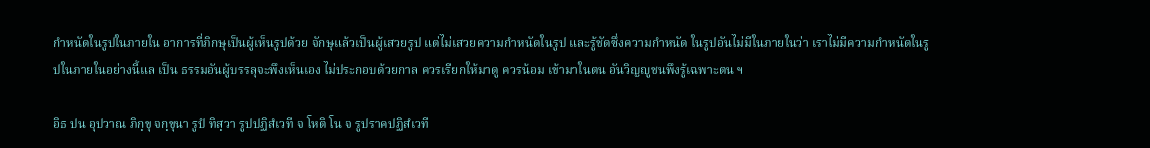กำหนัดในรูปในภายใน อาการที่ภิกษุเป็นผู้เห็นรูปด้วย จักษุแล้วเป็นผู้เสวยรูป แต่ไม่เสวยความกำหนัดในรูป และรู้ชัดซึ่งความกำหนัด ในรูปอันไม่มีในภายในว่า เราไม่มีความกำหนัดในรูปในภายในอย่างนี้แล เป็น ธรรมอันผู้บรรลุจะพึงเห็นเอง ไม่ประกอบด้วยกาล ควรเรียกให้มาดู ควรน้อม เข้ามาในตน อันวิญญูชนพึงรู้เฉพาะตน ฯ

อิธ ปน อุปวาณ ภิกฺขุ จกฺขุนา รูปํ ทิสฺวา รูปปฏิสํเวที จ โหติ โน จ รูปราคปฏิสํเวที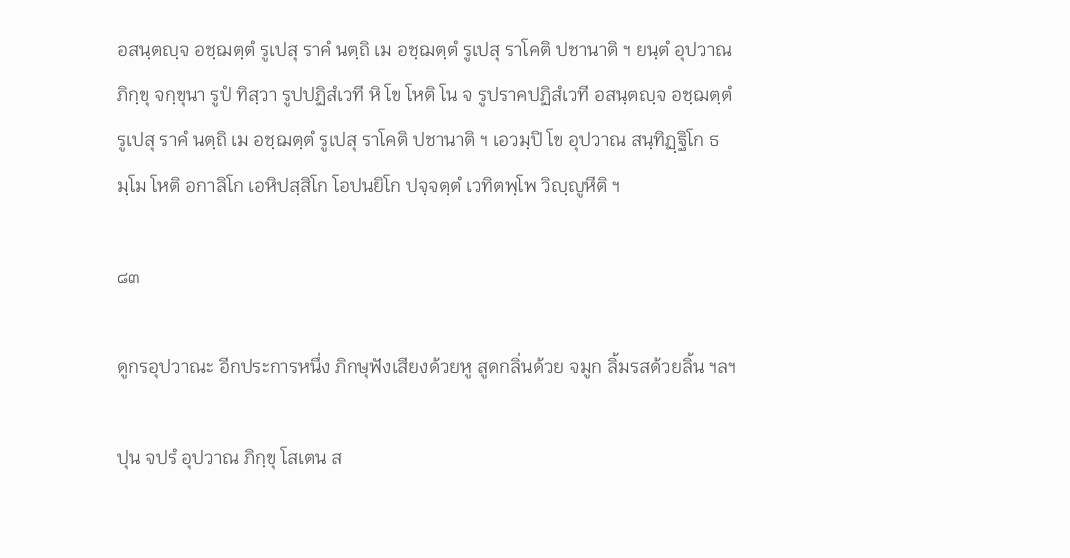อสนฺตญฺจ อชฺฌตฺตํ รูเปสุ ราคํ นตฺถิ เม อชฺฌตฺตํ รูเปสุ ราโคติ ปชานาติ ฯ ยนฺตํ อุปวาณ ภิกฺขุ จกฺขุนา รูปํ ทิสฺวา รูปปฏิสํเวที หิ โข โหติ โน จ รูปราคปฏิสํเวที อสนฺตญฺจ อชฺฌตฺตํ รูเปสุ ราคํ นตฺถิ เม อชฺฌตฺตํ รูเปสุ ราโคติ ปชานาติ ฯ เอวมฺปิ โข อุปวาณ สนฺทิฏฺฐิโก ธมฺโม โหติ อกาลิโก เอหิปสฺสิโก โอปนยิโก ปจฺจตฺตํ เวทิตพฺโพ วิญฺญูหีติ ฯ

๘๓

ดูกรอุปวาณะ อีกประการหนึ่ง ภิกษุฟังเสียงด้วยหู สูดกลิ่นด้วย จมูก ลิ้มรสด้วยลิ้น ฯลฯ

ปุน จปรํ อุปวาณ ภิกฺขุ โสเตน ส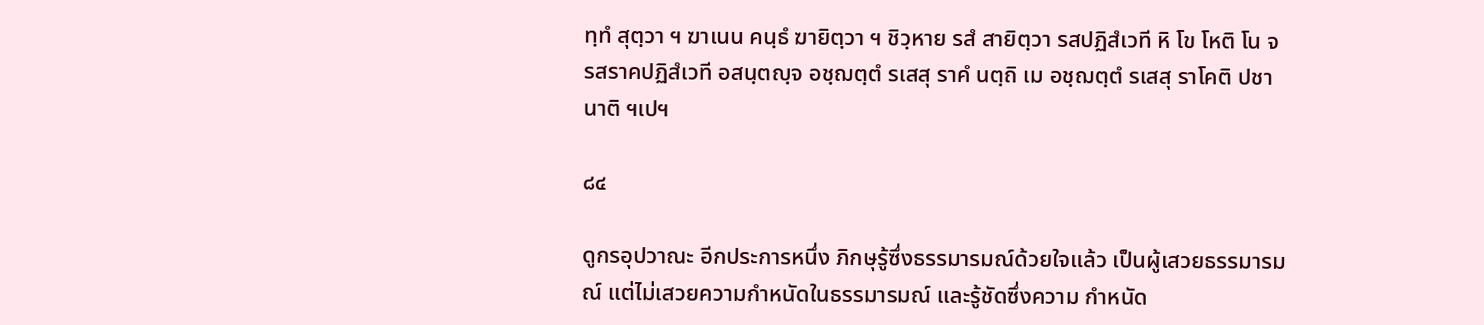ทฺทํ สุตฺวา ฯ ฆาเนน คนฺธํ ฆายิตฺวา ฯ ชิวฺหาย รสํ สายิตฺวา รสปฏิสํเวที หิ โข โหติ โน จ รสราคปฏิสํเวที อสนฺตญฺจ อชฺฌตฺตํ รเสสุ ราคํ นตฺถิ เม อชฺฌตฺตํ รเสสุ ราโคติ ปชานาติ ฯเปฯ

๘๔

ดูกรอุปวาณะ อีกประการหนึ่ง ภิกษุรู้ซึ่งธรรมารมณ์ด้วยใจแล้ว เป็นผู้เสวยธรรมารมณ์ แต่ไม่เสวยความกำหนัดในธรรมารมณ์ และรู้ชัดซึ่งความ กำหนัด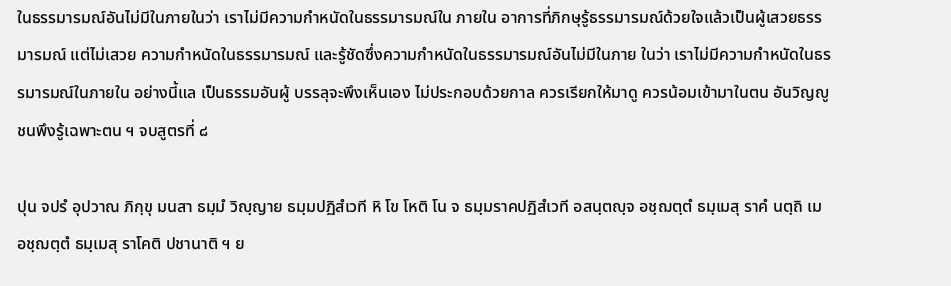ในธรรมารมณ์อันไม่มีในภายในว่า เราไม่มีความกำหนัดในธรรมารมณ์ใน ภายใน อาการที่ภิกษุรู้ธรรมารมณ์ด้วยใจแล้วเป็นผู้เสวยธรรมารมณ์ แต่ไม่เสวย ความกำหนัดในธรรมารมณ์ และรู้ชัดซึ่งความกำหนัดในธรรมารมณ์อันไม่มีในภาย ในว่า เราไม่มีความกำหนัดในธรรมารมณ์ในภายใน อย่างนี้แล เป็นธรรมอันผู้ บรรลุจะพึงเห็นเอง ไม่ประกอบด้วยกาล ควรเรียกให้มาดู ควรน้อมเข้ามาในตน อันวิญญูชนพึงรู้เฉพาะตน ฯ จบสูตรที่ ๘

ปุน จปรํ อุปวาณ ภิกฺขุ มนสา ธมฺมํ วิญฺญาย ธมฺมปฏิสํเวที หิ โข โหติ โน จ ธมฺมราคปฏิสํเวที อสนฺตญฺจ อชฺฌตฺตํ ธมฺเมสุ ราคํ นตฺถิ เม อชฺฌตฺตํ ธมฺเมสุ ราโคติ ปชานาติ ฯ ย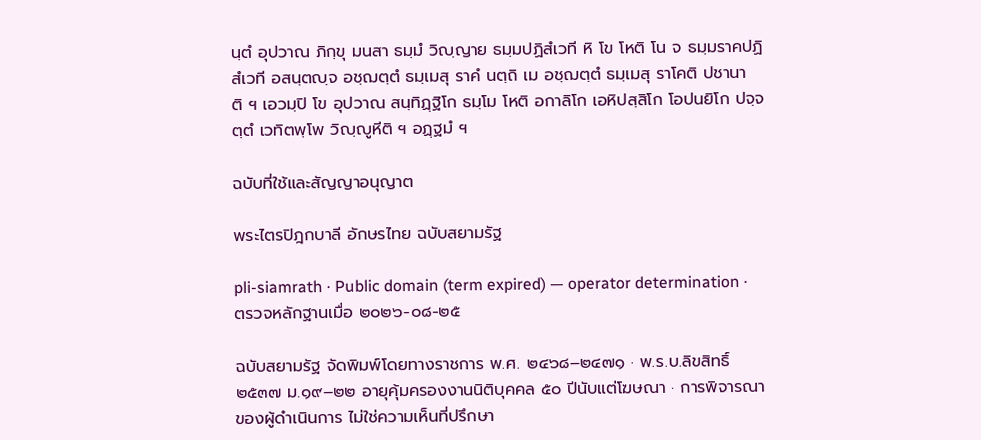นฺตํ อุปวาณ ภิกฺขุ มนสา ธมฺมํ วิญฺญาย ธมฺมปฏิสํเวที หิ โข โหติ โน จ ธมฺมราคปฏิสํเวที อสนฺตญฺจ อชฺฌตฺตํ ธมฺเมสุ ราคํ นตฺถิ เม อชฺฌตฺตํ ธมฺเมสุ ราโคติ ปชานาติ ฯ เอวมฺปิ โข อุปวาณ สนฺทิฏฺฐิโก ธมฺโม โหติ อกาลิโก เอหิปสฺสิโก โอปนยิโก ปจฺจตฺตํ เวทิตพฺโพ วิญฺญูหีติ ฯ อฏฺฐมํ ฯ

ฉบับที่ใช้และสัญญาอนุญาต

พระไตรปิฎกบาลี อักษรไทย ฉบับสยามรัฐ

pli-siamrath · Public domain (term expired) — operator determination · ตรวจหลักฐานเมื่อ ๒๐๒๖-๐๘-๒๕

ฉบับสยามรัฐ จัดพิมพ์โดยทางราชการ พ.ศ. ๒๔๖๘–๒๔๗๑ · พ.ร.บ.ลิขสิทธิ์ ๒๕๓๗ ม.๑๙–๒๒ อายุคุ้มครองงานนิติบุคคล ๕๐ ปีนับแต่โฆษณา · การพิจารณาของผู้ดำเนินการ ไม่ใช่ความเห็นที่ปรึกษา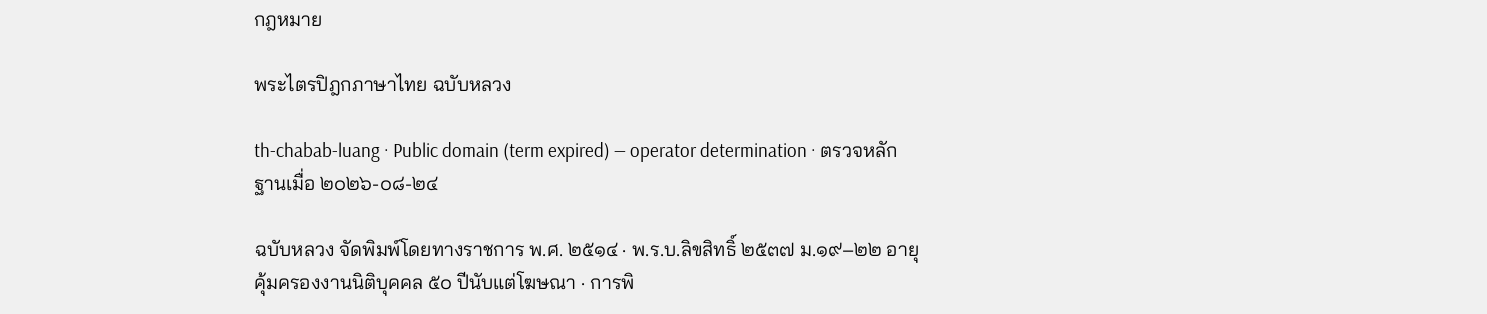กฎหมาย

พระไตรปิฎกภาษาไทย ฉบับหลวง

th-chabab-luang · Public domain (term expired) — operator determination · ตรวจหลักฐานเมื่อ ๒๐๒๖-๐๘-๒๔

ฉบับหลวง จัดพิมพ์โดยทางราชการ พ.ศ. ๒๕๑๔ · พ.ร.บ.ลิขสิทธิ์ ๒๕๓๗ ม.๑๙–๒๒ อายุคุ้มครองงานนิติบุคคล ๕๐ ปีนับแต่โฆษณา · การพิ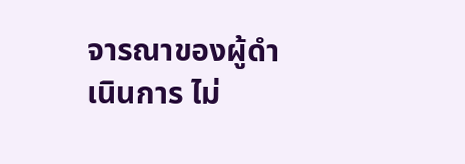จารณาของผู้ดำเนินการ ไม่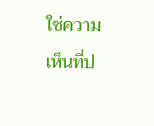ใช่ความเห็นที่ป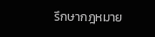รึกษากฎหมาย